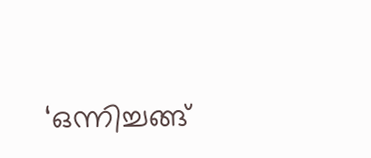‘ഒന്നിച്ചങ്ങ്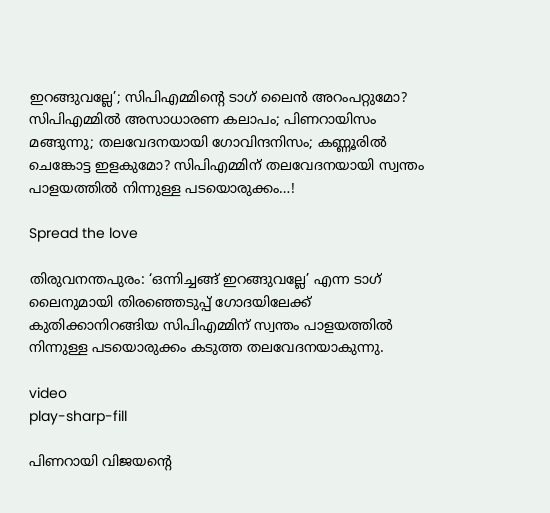ഇറങ്ങുവല്ലേ’; സിപിഎമ്മിൻ്റെ ടാഗ് ലൈന്‍ അറംപറ്റുമോ? സിപിഎമ്മില്‍ അസാധാരണ കലാപം; പിണറായിസം മങ്ങുന്നു; തലവേദനയായി ഗോവിന്ദനിസം; കണ്ണൂരില്‍ ചെങ്കോട്ട ഇളകുമോ? സിപിഎമ്മിന് തലവേദനയായി സ്വന്തം പാളയത്തില്‍ നിന്നുള്ള പടയൊരുക്കം…!

Spread the love

തിരുവനന്തപുരം: ‘ഒന്നിച്ചങ്ങ് ഇറങ്ങുവല്ലേ’ എന്ന ടാഗ് ലൈനുമായി തിരഞ്ഞെടുപ്പ് ഗോദയിലേക്ക് കുതിക്കാനിറങ്ങിയ സിപിഎമ്മിന് സ്വന്തം പാളയത്തില്‍ നിന്നുള്ള പടയൊരുക്കം കടുത്ത തലവേദനയാകുന്നു.

video
play-sharp-fill

പിണറായി വിജയന്റെ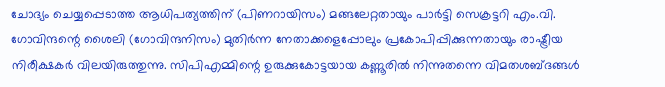ചോദ്യം ചെയ്യപ്പെടാത്ത ആധിപത്യത്തിന് (പിണറായിസം) മങ്ങലേറ്റതായും പാര്‍ട്ടി സെക്രട്ടറി എം.വി. ഗോവിന്ദന്റെ ശൈലി (ഗോവിന്ദനിസം) മുതിര്‍ന്ന നേതാക്കളെപ്പോലും പ്രകോപിപ്പിക്കുന്നതായും രാഷ്ട്രീയ നിരീക്ഷകര്‍ വിലയിരുത്തുന്നു. സിപിഎമ്മിന്റെ ഉരുക്കുകോട്ടയായ കണ്ണൂരില്‍ നിന്നുതന്നെ വിമതശബ്ദങ്ങള്‍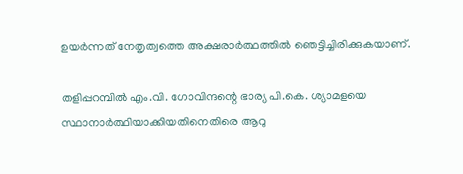ഉയര്‍ന്നത് നേതൃത്വത്തെ അക്ഷരാര്‍ത്ഥത്തില്‍ ഞെട്ടിച്ചിരിക്കുകയാണ്.

തളിപ്പറമ്പില്‍ എം.വി. ഗോവിന്ദന്റെ ഭാര്യ പി.കെ. ശ്യാമളയെ സ്ഥാനാര്‍ത്ഥിയാക്കിയതിനെതിരെ ആറു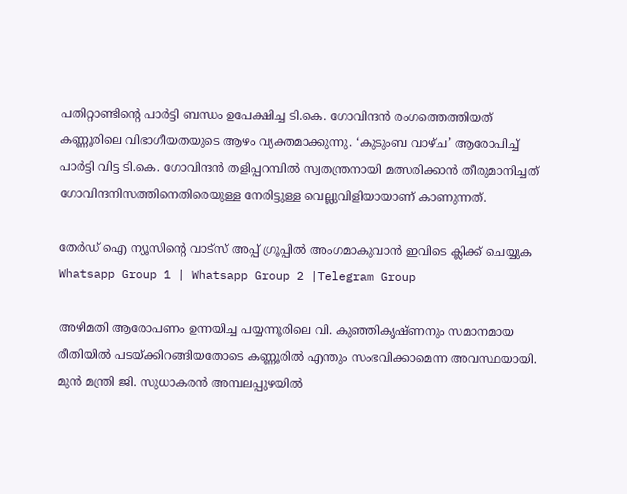പതിറ്റാണ്ടിന്റെ പാര്‍ട്ടി ബന്ധം ഉപേക്ഷിച്ച ടി.കെ. ഗോവിന്ദന്‍ രംഗത്തെത്തിയത് കണ്ണൂരിലെ വിഭാഗീയതയുടെ ആഴം വ്യക്തമാക്കുന്നു. ‘കുടുംബ വാഴ്ച’ ആരോപിച്ച്‌ പാര്‍ട്ടി വിട്ട ടി.കെ. ഗോവിന്ദന്‍ തളിപ്പറമ്പില്‍ സ്വതന്ത്രനായി മത്സരിക്കാന്‍ തീരുമാനിച്ചത് ഗോവിന്ദനിസത്തിനെതിരെയുള്ള നേരിട്ടുള്ള വെല്ലുവിളിയായാണ് കാണുന്നത്.

തേർഡ് ഐ ന്യൂസിന്റെ വാട്സ് അപ്പ് ഗ്രൂപ്പിൽ അംഗമാകുവാൻ ഇവിടെ ക്ലിക്ക് ചെയ്യുക
Whatsapp Group 1 | Whatsapp Group 2 |Telegram Group

അഴിമതി ആരോപണം ഉന്നയിച്ച പയ്യന്നൂരിലെ വി. കുഞ്ഞികൃഷ്ണനും സമാനമായ രീതിയില്‍ പടയ്ക്കിറങ്ങിയതോടെ കണ്ണൂരില്‍ എന്തും സംഭവിക്കാമെന്ന അവസ്ഥയായി. മുന്‍ മന്ത്രി ജി. സുധാകരന്‍ അമ്പലപ്പുഴയില്‍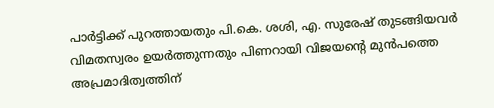പാര്‍ട്ടിക്ക് പുറത്തായതും പി.കെ. ശശി, എ. സുരേഷ് തുടങ്ങിയവര്‍ വിമതസ്വരം ഉയര്‍ത്തുന്നതും പിണറായി വിജയന്റെ മുന്‍പത്തെ അപ്രമാദിത്വത്തിന്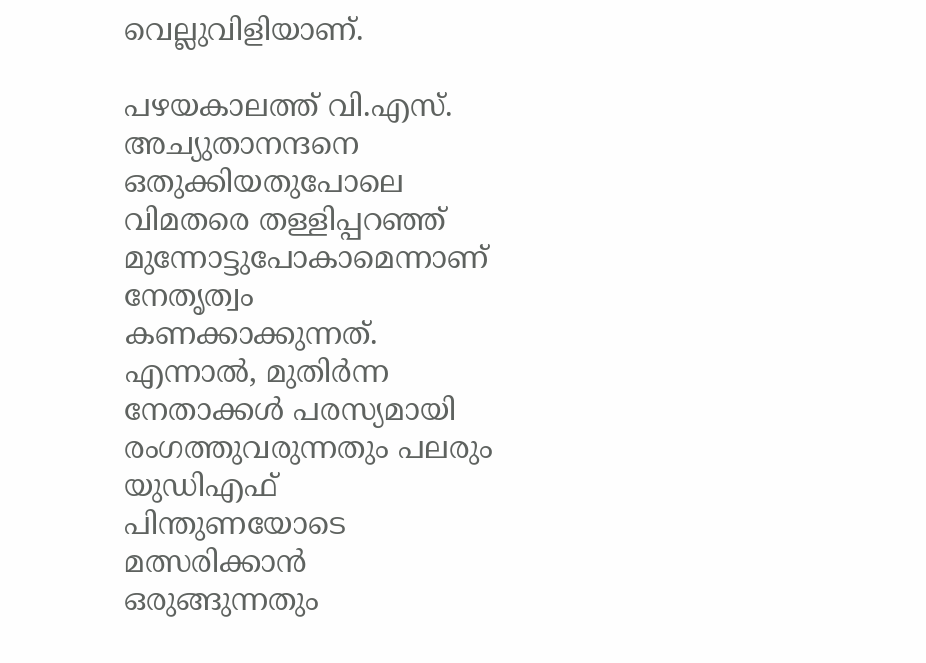വെല്ലുവിളിയാണ്.

പഴയകാലത്ത് വി.എസ്. അച്യുതാനന്ദനെ ഒതുക്കിയതുപോലെ വിമതരെ തള്ളിപ്പറഞ്ഞ് മുന്നോട്ടുപോകാമെന്നാണ് നേതൃത്വം കണക്കാക്കുന്നത്. എന്നാല്‍, മുതിര്‍ന്ന നേതാക്കള്‍ പരസ്യമായി രംഗത്തുവരുന്നതും പലരും യുഡിഎഫ് പിന്തുണയോടെ മത്സരിക്കാന്‍ ഒരുങ്ങുന്നതും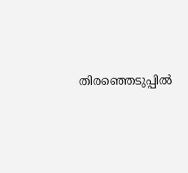തിരഞ്ഞെടുപ്പില്‍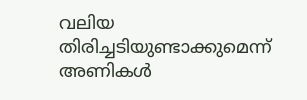വലിയ തിരിച്ചടിയുണ്ടാക്കുമെന്ന് അണികള്‍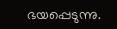ഭയപ്പെടുന്നു.